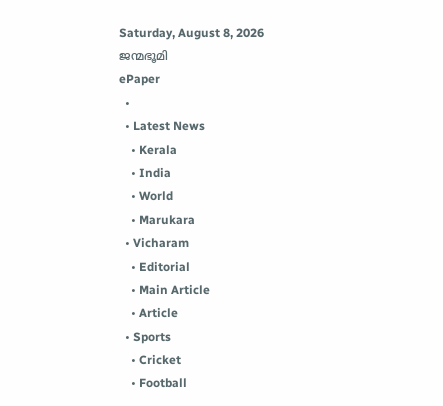Saturday, August 8, 2026
ജന്മഭൂമി
ePaper
  •
  • Latest News
    • Kerala
    • India
    • World
    • Marukara
  • Vicharam
    • Editorial
    • Main Article
    • Article
  • Sports
    • Cricket
    • Football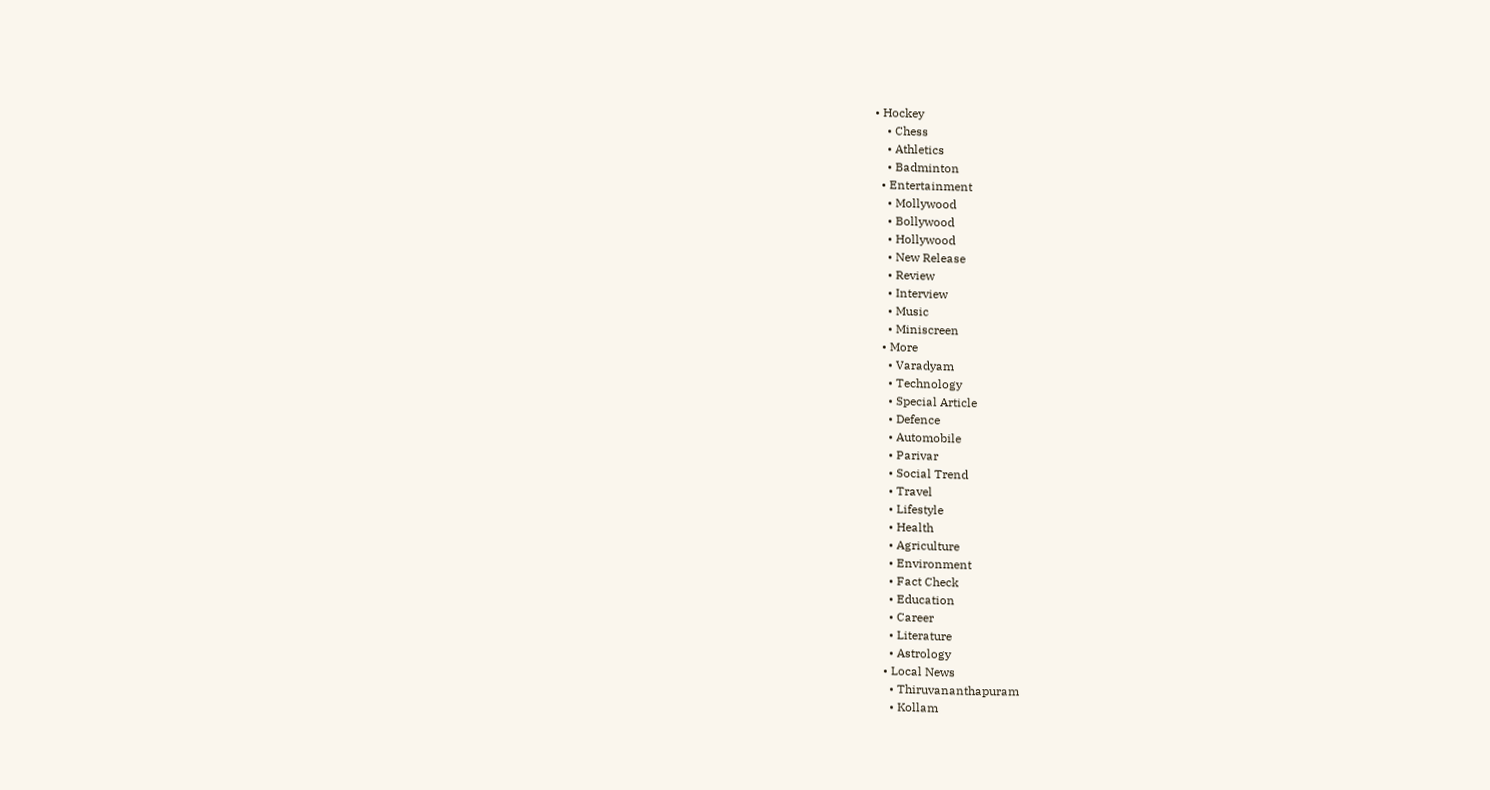• Hockey
    • Chess
    • Athletics
    • Badminton
  • Entertainment
    • Mollywood
    • Bollywood
    • Hollywood
    • New Release
    • Review
    • Interview
    • Music
    • Miniscreen
  • More
    • Varadyam
    • Technology
    • Special Article
    • Defence
    • Automobile
    • Parivar
    • Social Trend
    • Travel
    • Lifestyle
    • Health
    • Agriculture
    • Environment
    • Fact Check
    • Education
    • Career
    • Literature
    • Astrology
  • Local News
    • Thiruvananthapuram
    • Kollam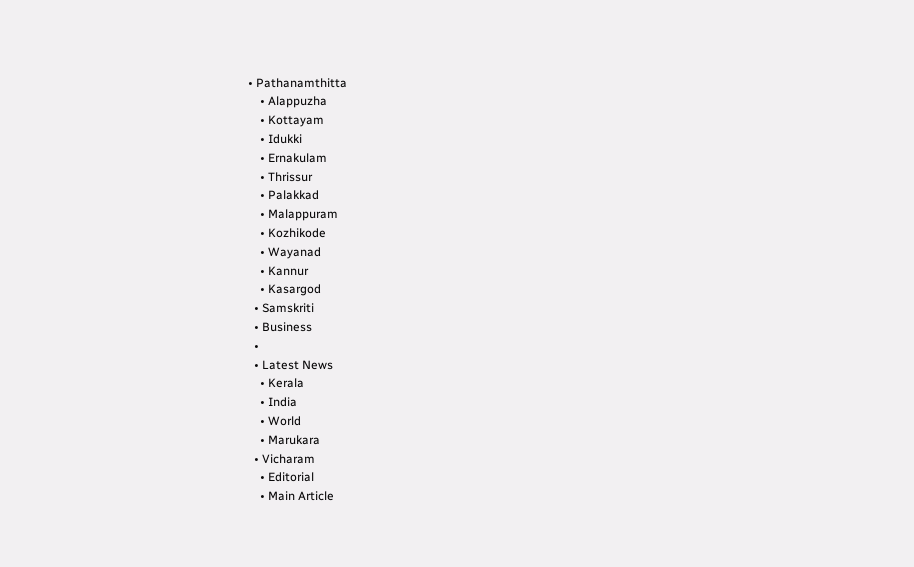• Pathanamthitta
    • Alappuzha
    • Kottayam
    • Idukki
    • Ernakulam
    • Thrissur
    • Palakkad
    • Malappuram
    • Kozhikode
    • Wayanad
    • Kannur
    • Kasargod
  • Samskriti
  • Business
  •
  • Latest News
    • Kerala
    • India
    • World
    • Marukara
  • Vicharam
    • Editorial
    • Main Article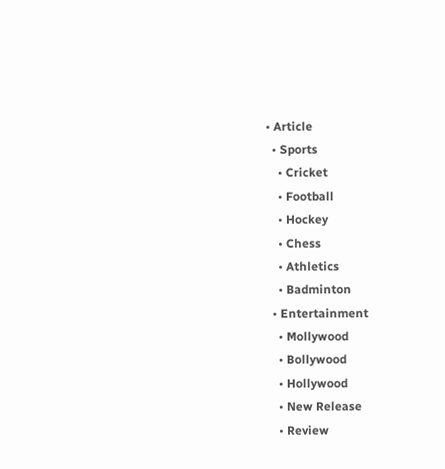• Article
  • Sports
    • Cricket
    • Football
    • Hockey
    • Chess
    • Athletics
    • Badminton
  • Entertainment
    • Mollywood
    • Bollywood
    • Hollywood
    • New Release
    • Review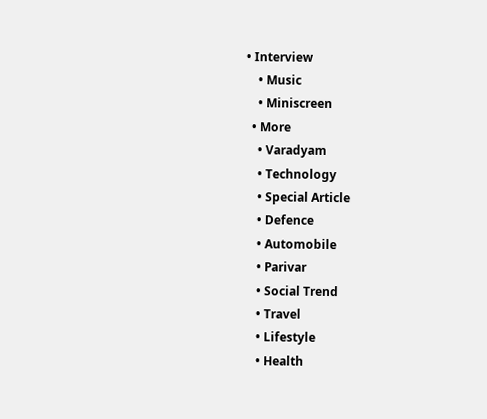• Interview
    • Music
    • Miniscreen
  • More
    • Varadyam
    • Technology
    • Special Article
    • Defence
    • Automobile
    • Parivar
    • Social Trend
    • Travel
    • Lifestyle
    • Health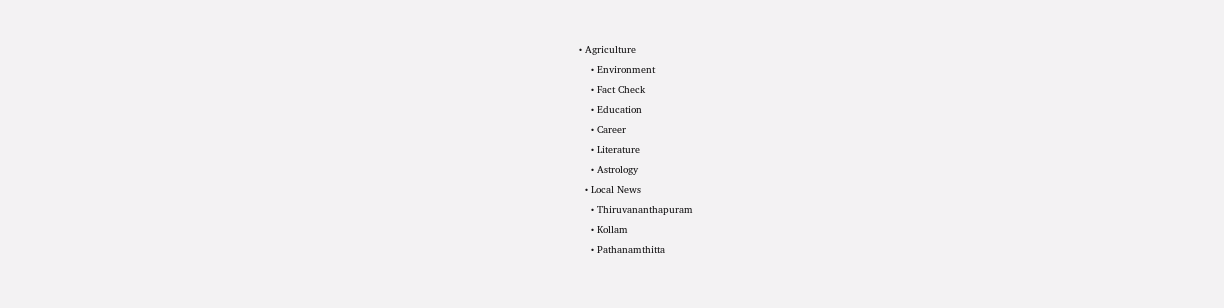• Agriculture
    • Environment
    • Fact Check
    • Education
    • Career
    • Literature
    • Astrology
  • Local News
    • Thiruvananthapuram
    • Kollam
    • Pathanamthitta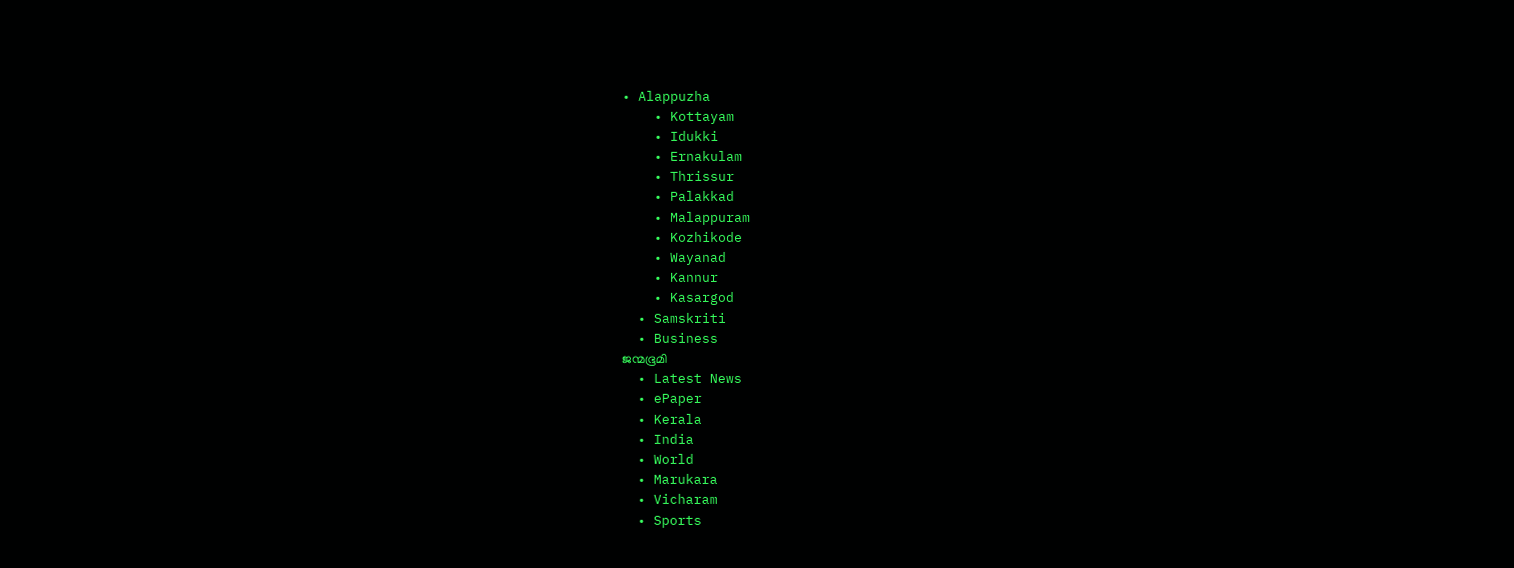• Alappuzha
    • Kottayam
    • Idukki
    • Ernakulam
    • Thrissur
    • Palakkad
    • Malappuram
    • Kozhikode
    • Wayanad
    • Kannur
    • Kasargod
  • Samskriti
  • Business
ജന്മഭൂമി
  • Latest News
  • ePaper
  • Kerala
  • India
  • World
  • Marukara
  • Vicharam
  • Sports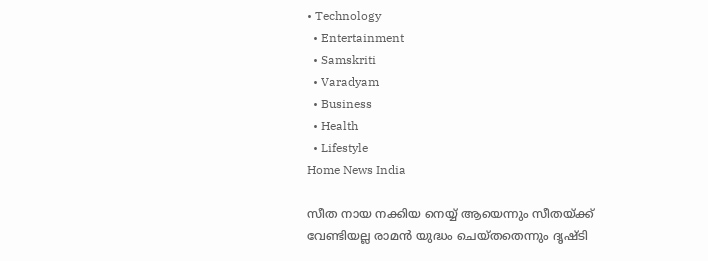• Technology
  • Entertainment
  • Samskriti
  • Varadyam
  • Business
  • Health
  • Lifestyle
Home News India

സീത നായ നക്കിയ നെയ്യ് ആയെന്നും സീതയ്‌ക്ക് വേണ്ടിയല്ല രാമന്‍ യുദ്ധം ചെയ്തതെന്നും ദൃഷ്ടി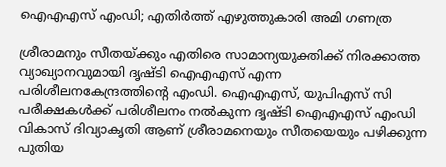ഐഎഎസ് എംഡി; എതിര്‍ത്ത് എഴുത്തുകാരി അമി ഗണത്ര

ശ്രീരാമനും സീതയ്‌ക്കും എതിരെ സാമാന്യയുക്തിക്ക് നിരക്കാത്ത വ്യാഖ്യാനവുമായി ദൃഷ്ടി ഐഎഎസ് എന്ന പരിശീലനകേന്ദ്രത്തിന്റെ എംഡി. ഐഎഎസ്, യുപിഎസ് സി പരീക്ഷകള്‍ക്ക് പരിശീലനം നല്‍കുന്ന ദൃഷ്ടി ഐഎഎസ് എംഡി വികാസ് ദിവ്യാകൃതി ആണ് ശ്രീരാമനെയും സീതയെയും പഴിക്കുന്ന പുതിയ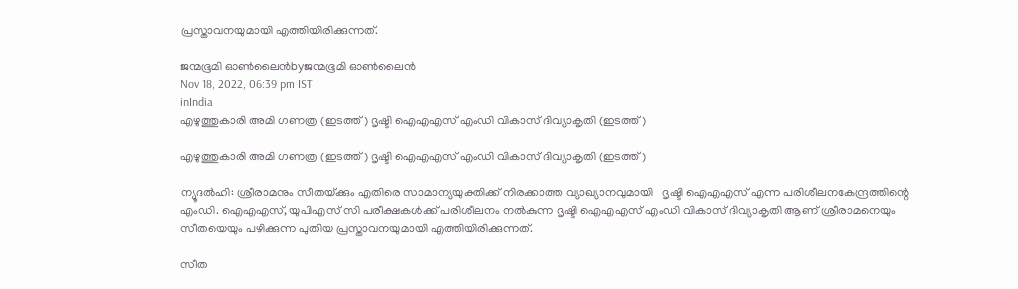പ്രസ്താവനയുമായി എത്തിയിരിക്കുന്നത്.

ജന്മഭൂമി ഓണ്‍ലൈന്‍byജന്മഭൂമി ഓണ്‍ലൈന്‍
Nov 18, 2022, 06:39 pm IST
inIndia
എഴുത്തുകാരി അമി ഗണത്ര (ഇടത്ത്) ദൃഷ്ടി ഐഎഎസ് എംഡി വികാസ് ദിവ്യാകൃതി (ഇടത്ത്)

എഴുത്തുകാരി അമി ഗണത്ര (ഇടത്ത്) ദൃഷ്ടി ഐഎഎസ് എംഡി വികാസ് ദിവ്യാകൃതി (ഇടത്ത്)

ന്യൂദല്‍ഹി: ശ്രീരാമനും സീതയ്‌ക്കും എതിരെ സാമാന്യയുക്തിക്ക് നിരക്കാത്ത വ്യാഖ്യാനവുമായി   ദൃഷ്ടി ഐഎഎസ് എന്ന പരിശീലനകേന്ദ്രത്തിന്റെ എംഡി. ഐഎഎസ്, യുപിഎസ് സി പരീക്ഷകള്‍ക്ക് പരിശീലനം നല്‍കുന്ന ദൃഷ്ടി ഐഎഎസ് എംഡി വികാസ് ദിവ്യാകൃതി ആണ് ശ്രീരാമനെയും സീതയെയും പഴിക്കുന്ന പുതിയ പ്രസ്താവനയുമായി എത്തിയിരിക്കുന്നത്.

സീത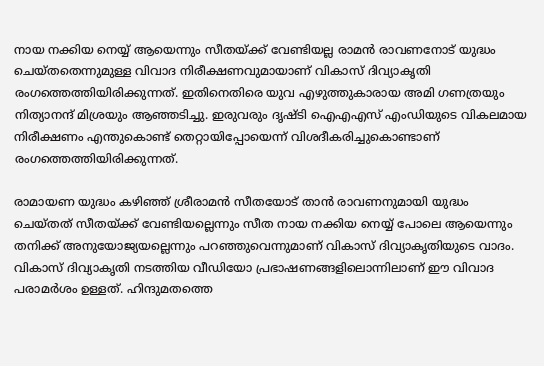നായ നക്കിയ നെയ്യ് ആയെന്നും സീതയ്‌ക്ക് വേണ്ടിയല്ല രാമന്‍ രാവണനോട് യുദ്ധം ചെയ്തതെന്നുമുള്ള വിവാദ നിരീക്ഷണവുമായാണ് വികാസ് ദിവ്യാകൃതി രംഗത്തെത്തിയിരിക്കുന്നത്. ഇതിനെതിരെ യുവ എഴുത്തുകാരായ അമി ഗണത്രയും നിത്യാനന്ദ് മിശ്രയും ആഞ്ഞടിച്ചു. ഇരുവരും ദൃഷ്ടി ഐഎഎസ് എംഡിയുടെ വികലമായ നിരീക്ഷണം എന്തുകൊണ്ട് തെറ്റായിപ്പോയെന്ന് വിശദീകരിച്ചുകൊണ്ടാണ് രംഗത്തെത്തിയിരിക്കുന്നത്.

രാമായണ യുദ്ധം കഴിഞ്ഞ് ശ്രീരാമന്‍ സീതയോട് താന്‍ രാവണനുമായി യുദ്ധം ചെയ്തത് സീതയ്‌ക്ക് വേണ്ടിയല്ലെന്നും സീത നായ നക്കിയ നെയ്യ് പോലെ ആയെന്നും തനിക്ക് അനുയോജ്യയല്ലെന്നും പറഞ്ഞുവെന്നുമാണ് വികാസ് ദിവ്യാകൃതിയുടെ വാദം. വികാസ് ദിവ്യാകൃതി നടത്തിയ വീഡിയോ പ്രഭാഷണങ്ങളിലൊന്നിലാണ് ഈ വിവാദ പരാമര്‍ശം ഉള്ളത്. ഹിന്ദുമതത്തെ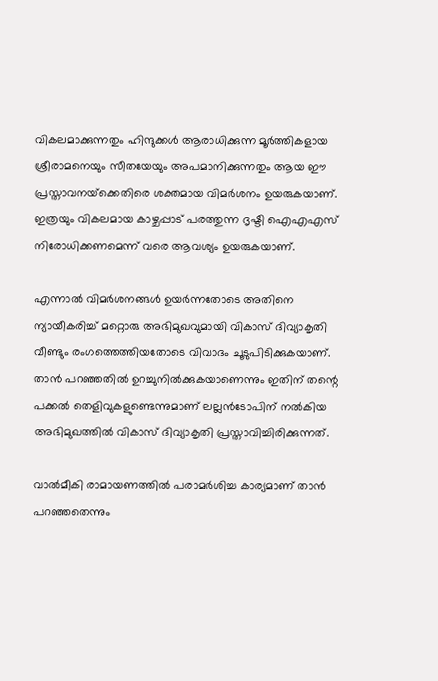വികലമാക്കുന്നതും ഹിന്ദുക്കള്‍ ആരാധിക്കുന്ന മൂര്‍ത്തികളായ ശ്രീരാമനെയും സീതയേയും അപമാനിക്കുന്നതും ആയ ഈ പ്രസ്താവനയ്‌ക്കെതിരെ ശക്തമായ വിമര്‍ശനം ഉയരുകയാണ്. ഇത്രയും വികലമായ കാഴ്ചപ്പാട് പരത്തുന്ന ദൃഷ്ടി ഐഎഎസ് നിരോധിക്കണമെന്ന് വരെ ആവശ്യം ഉയരുകയാണ്.

എന്നാല്‍ വിമര്‍ശനങ്ങള്‍ ഉയര്‍ന്നതോടെ അതിനെ ന്യായീകരിച്ച് മറ്റൊരു അഭിമുഖവുമായി വികാസ് ദിവ്യാകൃതി വീണ്ടും രംഗത്തെത്തിയതോടെ വിവാദം ചൂടുപിടിക്കുകയാണ്. താന്‍ പറഞ്ഞതില്‍ ഉറച്ചുനില്‍ക്കുകയാണെന്നും ഇതിന് തന്റെ പക്കല്‍ തെളിവുകളുണ്ടെന്നുമാണ് ലല്ലന്‍ടോപിന് നല്‍കിയ അഭിമുഖത്തില്‍ വികാസ് ദിവ്യാകൃതി പ്രസ്താവിച്ചിരിക്കുന്നത്.

വാല്‍മീകി രാമായണത്തില്‍ പരാമര്‍ശിച്ച കാര്യമാണ് താന്‍ പറ‍ഞ്ഞതെന്നും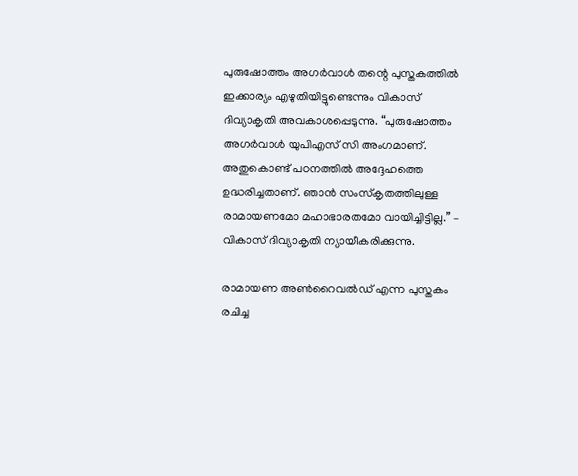പുരുഷോത്തം അഗര്‍വാള്‍ തന്റെ പുസ്തകത്തില്‍ ഇക്കാര്യം എഴുതിയിട്ടുണ്ടെന്നും വികാസ് ദിവ്യാകൃതി അവകാശപ്പെടുന്നു. “പുരുഷോത്തം അഗര്‍വാള്‍ യുപിഎസ് സി അംഗമാണ്. അതുകൊണ്ട് പഠനത്തില്‍ അദ്ദേഹത്തെ ഉദ്ധരിച്ചതാണ്. ഞാന്‍ സംസ്കൃതത്തിലുള്ള രാമായണമോ മഹാഭാരതമോ വായിച്ചിട്ടില്ല.” – വികാസ് ദിവ്യാകൃതി ന്യായീകരിക്കുന്നു.

രാമായണ അണ്‍റൈവല്‍ഡ് എന്ന പുസ്തകം രചിച്ച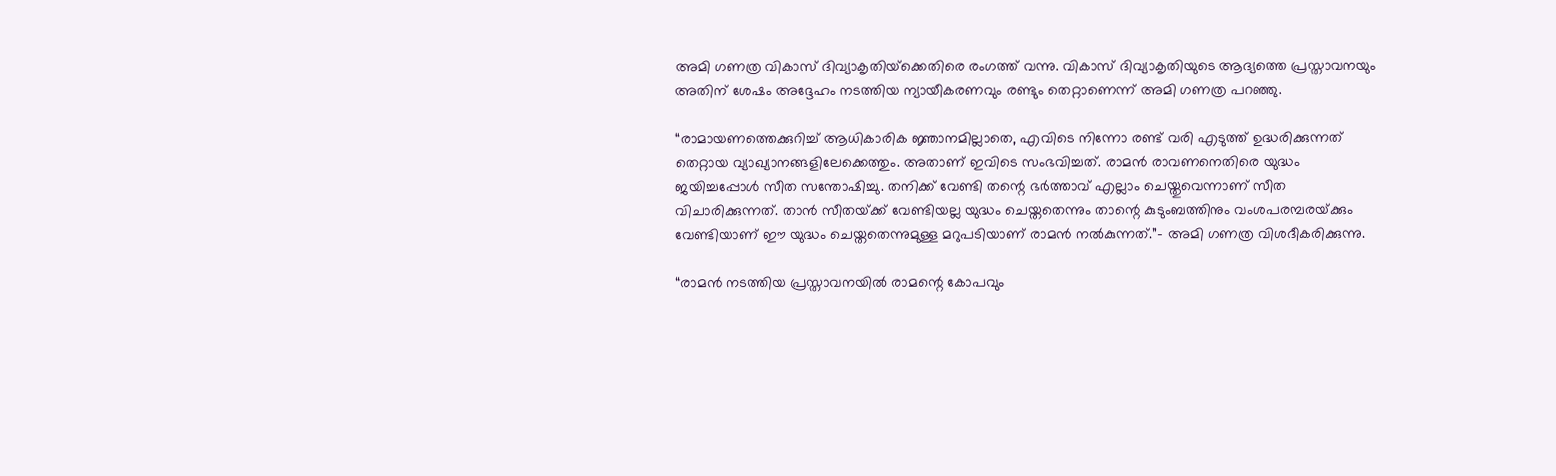അമി ഗണത്ര വികാസ് ദിവ്യാകൃതിയ്‌ക്കെതിരെ രംഗത്ത് വന്നു. വികാസ് ദിവ്യാകൃതിയുടെ ആദ്യത്തെ പ്രസ്താവനയും അതിന് ശേഷം അദ്ദേഹം നടത്തിയ ന്യായീകരണവും രണ്ടും തെറ്റാണെന്ന് അമി ഗണത്ര പറഞ്ഞു.

“രാമായണത്തെക്കുറിച്ച് ആധികാരിക ജ്ഞാനമില്ലാതെ, എവിടെ നിന്നോ രണ്ട് വരി എടുത്ത് ഉദ്ധരിക്കുന്നത് തെറ്റായ വ്യാഖ്യാനങ്ങളിലേക്കെത്തും. അതാണ് ഇവിടെ സംഭവിച്ചത്. രാമന്‍ രാവണനെതിരെ യുദ്ധം ജയിച്ചപ്പോള്‍ സീത സന്തോഷിച്ചു. തനിക്ക് വേണ്ടി തന്റെ ഭര്‍ത്താവ് എല്ലാം ചെയ്തുവെന്നാണ് സീത വിചാരിക്കുന്നത്. താന്‍ സീതയ്‌ക്ക് വേണ്ടിയല്ല യുദ്ധം ചെയ്തതെന്നും താന്റെ കുടുംബത്തിനും വംശപരമ്പരയ്‌ക്കും വേണ്ടിയാണ് ഈ യുദ്ധം ചെയ്തതെന്നുമുള്ള മറുപടിയാണ് രാമന്‍ നല്‍കുന്നത്.”- അമി ഗണത്ര വിശദീകരിക്കുന്നു.

“രാമന്‍ നടത്തിയ പ്രസ്താവനയില്‍ രാമന്റെ കോപവും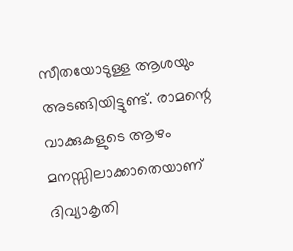സീതയോടുള്ള ആശയും അടങ്ങിയിട്ടുണ്ട്. രാമന്റെ വാക്കുകളുടെ ആഴം മനസ്സിലാക്കാതെയാണ് ദിവ്യാകൃതി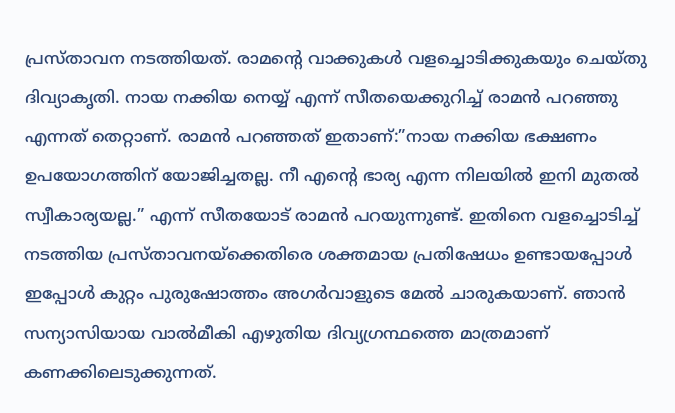പ്രസ്താവന നടത്തിയത്. രാമന്റെ വാക്കുകള്‍ വളച്ചൊടിക്കുകയും ചെയ്തു ദിവ്യാകൃതി. നായ നക്കിയ നെയ്യ് എന്ന് സീതയെക്കുറിച്ച് രാമന്‍ പറഞ്ഞു എന്നത് തെറ്റാണ്. രാമന്‍ പറഞ്ഞത് ഇതാണ്:”നായ നക്കിയ ഭക്ഷണം ഉപയോഗത്തിന് യോജിച്ചതല്ല. നീ എന്റെ ഭാര്യ എന്ന നിലയില്‍ ഇനി മുതല്‍ സ്വീകാര്യയല്ല.” എന്ന് സീതയോട് രാമന്‍ പറയുന്നുണ്ട്. ഇതിനെ വളച്ചൊടിച്ച് നടത്തിയ പ്രസ്താവനയ്‌ക്കെതിരെ ശക്തമായ പ്രതിഷേധം ഉണ്ടായപ്പോള്‍ ഇപ്പോള്‍ കുറ്റം പുരുഷോത്തം അഗര്‍വാളുടെ മേല്‍ ചാരുകയാണ്. ഞാന്‍ സന്യാസിയായ വാല്‍മീകി എഴുതിയ ദിവ്യഗ്രന്ഥത്തെ മാത്രമാണ് കണക്കിലെടുക്കുന്നത്.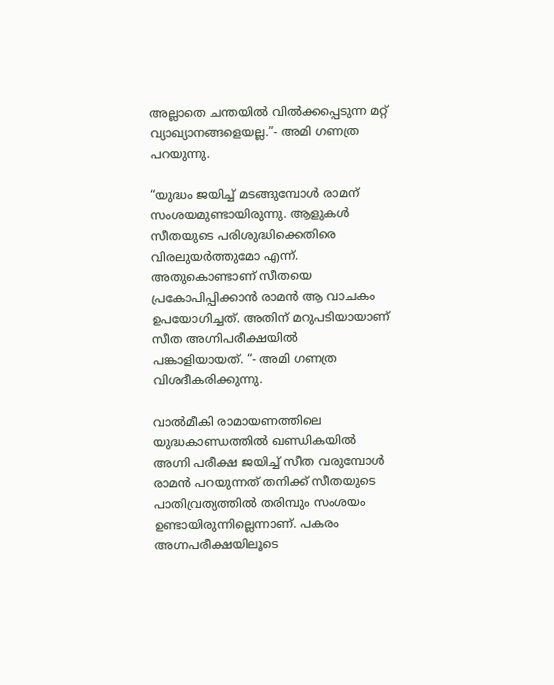അല്ലാതെ ചന്തയില്‍ വില്‍ക്കപ്പെടുന്ന മറ്റ് വ്യാഖ്യാനങ്ങളെയല്ല.”- അമി ഗണത്ര പറയുന്നു.

“യുദ്ധം ജയിച്ച് മടങ്ങുമ്പോള്‍ രാമന് സംശയമുണ്ടായിരുന്നു. ആളുകള്‍ സീതയുടെ പരിശുദ്ധിക്കെതിരെ വിരലുയര്‍ത്തുമോ എന്ന്. അതുകൊണ്ടാണ് സീതയെ പ്രകോപിപ്പിക്കാന്‍ രാമന്‍ ആ വാചകം ഉപയോഗിച്ചത്. അതിന് മറുപടിയായാണ് സീത അഗ്നിപരീക്ഷയില്‍ പങ്കാളിയായത്. “- അമി ഗണത്ര വിശദീകരിക്കുന്നു.

വാല്‍മീകി രാമായണത്തിലെ യുദ്ധകാണ്ഡത്തില്‍ ഖണ്ഡികയില്‍ അഗ്നി പരീക്ഷ ജയിച്ച് സീത വരുമ്പോള്‍ രാമന്‍ പറയുന്നത് തനിക്ക് സീതയുടെ പാതിവ്രത്യത്തില്‍ തരിമ്പും സംശയം ഉണ്ടായിരുന്നില്ലെന്നാണ്. പകരം അഗ്നപരീക്ഷയിലൂടെ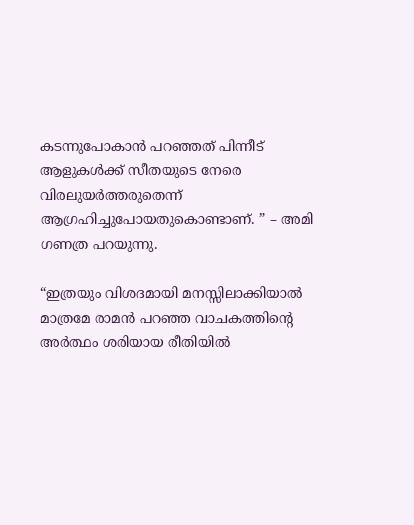കടന്നുപോകാന്‍ പറഞ്ഞത് പിന്നീട് ആളുകള്‍ക്ക് സീതയുടെ നേരെ വിരലുയര്‍ത്തരുതെന്ന് ആഗ്രഹിച്ചുപോയതുകൊണ്ടാണ്. ” – അമി ഗണത്ര പറയുന്നു.

“ഇത്രയും വിശദമായി മനസ്സിലാക്കിയാല്‍ മാത്രമേ രാമന്‍ പറഞ്ഞ വാചകത്തിന്റെ അര്‍ത്ഥം ശരിയായ രീതിയില്‍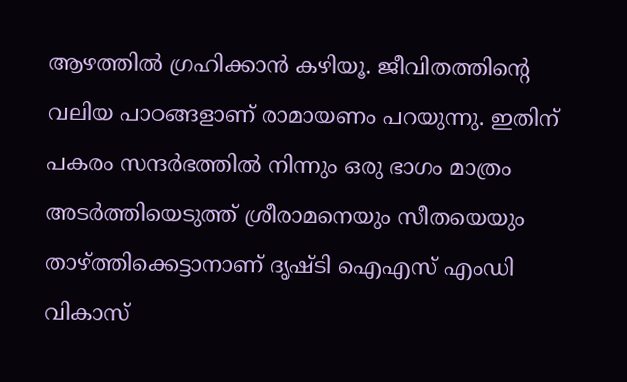ആഴത്തില്‍ ഗ്രഹിക്കാന്‍ കഴിയൂ. ജീവിതത്തിന്റെ വലിയ പാഠങ്ങളാണ് രാമായണം പറയുന്നു. ഇതിന് പകരം സന്ദര്‍ഭത്തില്‍ നിന്നും ഒരു ഭാഗം മാത്രം അടര്‍ത്തിയെടുത്ത് ശ്രീരാമനെയും സീതയെയും താഴ്‌ത്തിക്കെട്ടാനാണ് ദൃഷ്ടി ഐഎസ് എംഡി വികാസ്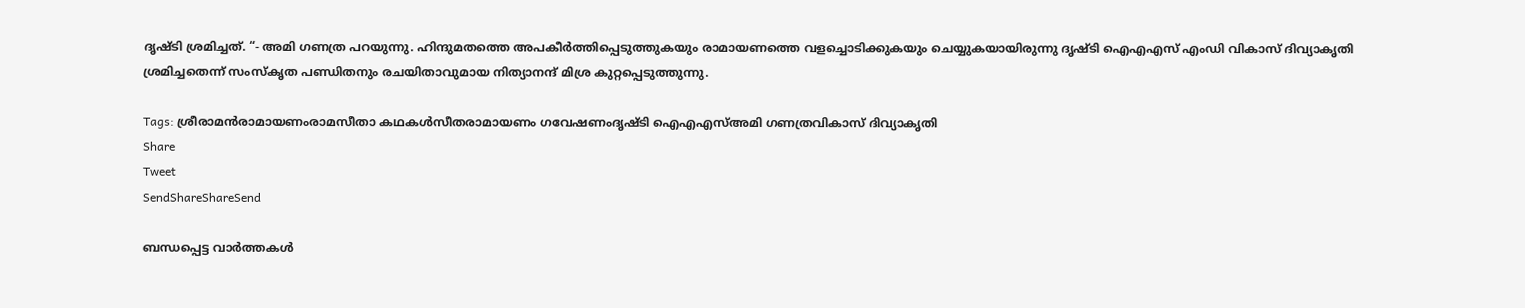ദൃഷ്ടി ശ്രമിച്ചത്. “- അമി ഗണത്ര പറയുന്നു. ഹിന്ദുമതത്തെ അപകീര്‍ത്തിപ്പെടുത്തുകയും രാമായണത്തെ വളച്ചൊടിക്കുകയും ചെയ്യുകയായിരുന്നു ദൃഷ്ടി ഐഎഎസ് എംഡി വികാസ് ദിവ്യാകൃതി ശ്രമിച്ചതെന്ന് സംസ്കൃത പണ്ഡിതനും രചയിതാവുമായ നിത്യാനന്ദ് മിശ്ര കുറ്റപ്പെടുത്തുന്നു.

Tags: ശ്രീരാമന്‍രാമായണംരാമസീതാ കഥകള്‍സീതരാമായണം ഗവേഷണംദൃഷ്ടി ഐഎഎസ്അമി ഗണത്രവികാസ് ദിവ്യാകൃതി
Share
Tweet
SendShareShareSend

ബന്ധപ്പെട്ട വാര്‍ത്തകള്‍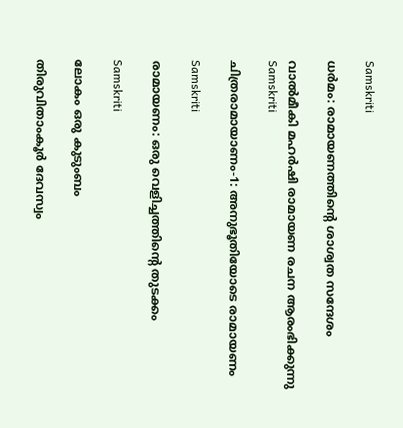Samskriti

ധര്‍മം: രാമായണത്തിന്റെ ശാശ്വത സന്ദേശം

വാല്‍മീകി മഹര്‍ഷി രാമായണ രചന ആരംഭിക്കുന്നു
Samskriti

ചിത്രരാമായാണം-1: അനുഭൂതിയോടെ രാമായണം

Samskriti

രാമായണം: ഒരു വെളിച്ചത്തിന്റെ തുടക്കം

Samskriti

ലോകം ഒരു കുടുംബം

തിരുവിതാംകൂര്‍ ദേവസ്വം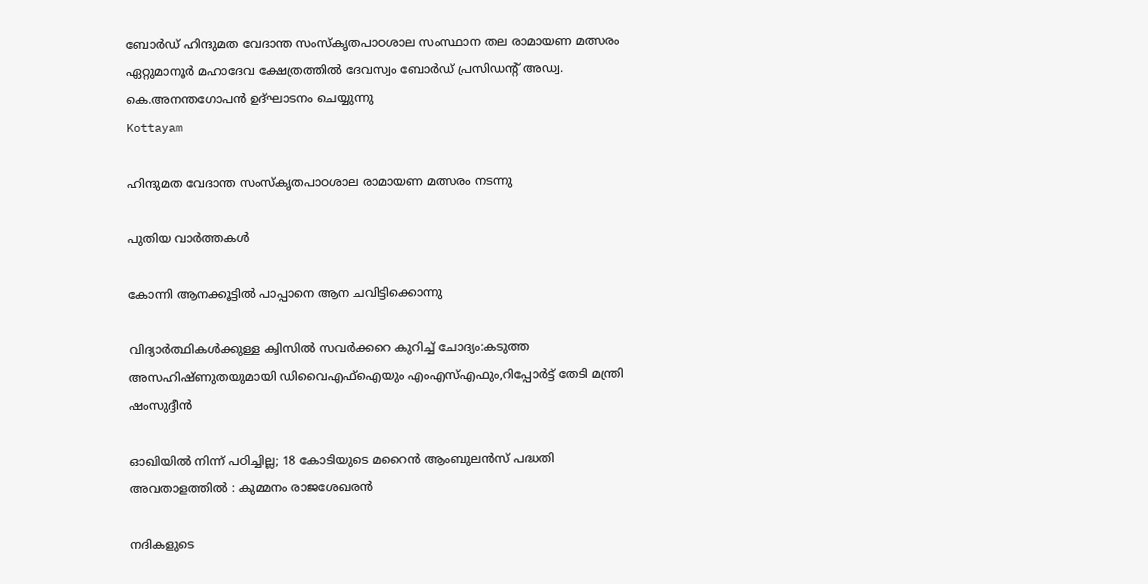ബോര്‍ഡ് ഹിന്ദുമത വേദാന്ത സംസ്‌കൃതപാഠശാല സംസ്ഥാന തല രാമായണ മത്സരം ഏറ്റുമാനൂര്‍ മഹാദേവ ക്ഷേത്രത്തില്‍ ദേവസ്വം ബോര്‍ഡ് പ്രസിഡന്റ് അഡ്വ. കെ.അനന്തഗോപന്‍ ഉദ്ഘാടനം ചെയ്യുന്നു
Kottayam

ഹിന്ദുമത വേദാന്ത സംസ്‌കൃതപാഠശാല രാമായണ മത്സരം നടന്നു

പുതിയ വാര്‍ത്തകള്‍

കോന്നി ആനക്കൂട്ടില്‍ പാപ്പാനെ ആന ചവിട്ടിക്കൊന്നു

വിദ്യാര്‍ത്ഥികള്‍ക്കുള്ള ക്വിസില്‍ സവര്‍ക്കറെ കുറിച്ച് ചോദ്യം:കടുത്ത അസഹിഷ്ണുതയുമായി ഡിവൈഎഫ്ഐയും എംഎസ്എഫും,റിപ്പോര്‍ട്ട് തേടി മന്ത്രി ഷംസുദ്ദീന്‍

ഓഖിയിൽ നിന്ന് പഠിച്ചില്ല; 18 കോടിയുടെ മറൈൻ ആംബുലൻസ് പദ്ധതി അവതാളത്തിൽ : കുമ്മനം രാജശേഖരൻ

നദികളുടെ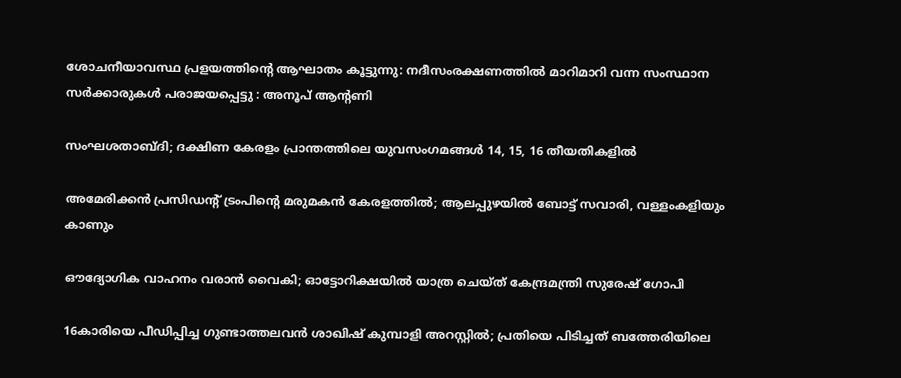ശോചനീയാവസ്ഥ പ്രളയത്തിന്റെ ആഘാതം കൂട്ടുന്നു: നദീസംരക്ഷണത്തിൽ മാറിമാറി വന്ന സംസ്ഥാന സർക്കാരുകൾ പരാജയപ്പെട്ടു : അനൂപ് ആന്റണി

സംഘശതാബ്ദി; ദക്ഷിണ കേരളം പ്രാന്തത്തിലെ യുവസംഗമങ്ങള്‍ 14, 15, 16 തീയതികളില്‍

അമേരിക്കൻ പ്രസിഡന്റ് ട്രംപിന്റെ മരുമകൻ കേരളത്തിൽ; ആലപ്പുഴയിൽ ബോട്ട് സവാരി, വള്ളംകളിയും കാണും

ഔദ്യോഗിക വാഹനം വരാൻ വൈകി; ഓട്ടോറിക്ഷയിൽ യാത്ര ചെയ്ത് കേന്ദ്രമന്ത്രി സുരേഷ് ഗോപി

16കാരിയെ പീഡിപ്പിച്ച ഗുണ്ടാത്തലവൻ ശാഖിഷ് കുമ്പാളി അറസ്റ്റിൽ; പ്രതിയെ പിടിച്ചത് ബത്തേരിയിലെ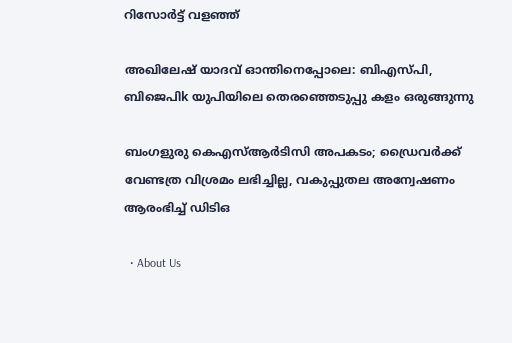റിസോർട്ട് വളഞ്ഞ്

അഖിലേഷ് യാദവ് ഓന്തിനെപ്പോലെ: ബിഎസ്പി, ബിജെപിk യുപിയിലെ തെരഞ്ഞെടുപ്പു കളം ഒരുങ്ങുന്നു

ബംഗളുരു കെഎസ്ആർടിസി അപകടം; ഡ്രൈവർക്ക് വേണ്ടത്ര വിശ്രമം ലഭിച്ചില്ല, വകുപ്പുതല അന്വേഷണം ആരംഭിച്ച് ഡിടിഒ

  • About Us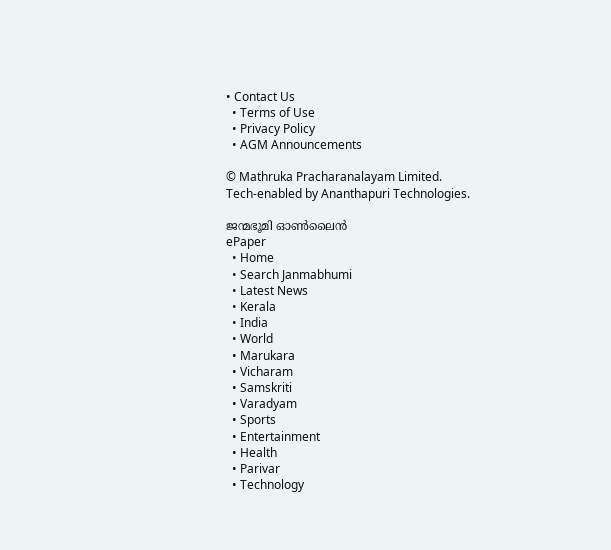• Contact Us
  • Terms of Use
  • Privacy Policy
  • AGM Announcements

© Mathruka Pracharanalayam Limited.
Tech-enabled by Ananthapuri Technologies.

ജന്മഭൂമി ഓണ്‍ലൈന്‍
ePaper
  • Home
  • Search Janmabhumi
  • Latest News
  • Kerala
  • India
  • World
  • Marukara
  • Vicharam
  • Samskriti
  • Varadyam
  • Sports
  • Entertainment
  • Health
  • Parivar
  • Technology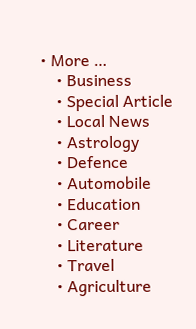• More …
    • Business
    • Special Article
    • Local News
    • Astrology
    • Defence
    • Automobile
    • Education
    • Career
    • Literature
    • Travel
    • Agriculture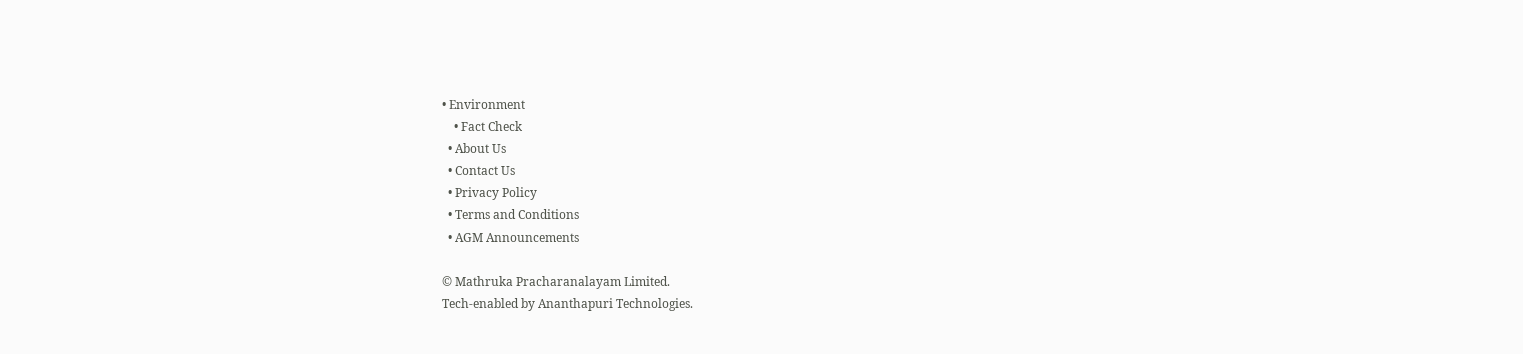• Environment
    • Fact Check
  • About Us
  • Contact Us
  • Privacy Policy
  • Terms and Conditions
  • AGM Announcements

© Mathruka Pracharanalayam Limited.
Tech-enabled by Ananthapuri Technologies.